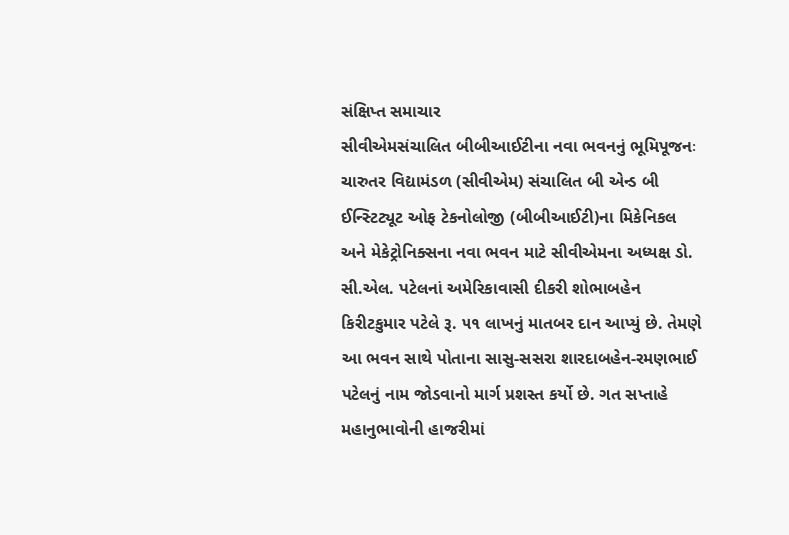સંક્ષિપ્ત સમાચાર
સીવીએમસંચાલિત બીબીઆઈટીના નવા ભવનનું ભૂમિપૂજનઃ ચારુતર વિદ્યામંડળ (સીવીએમ) સંચાલિત બી એન્ડ બી ઈન્સ્ટિટ્યૂટ ઓફ ટેકનોલોજી (બીબીઆઈટી)ના મિકેનિકલ અને મેકેટ્રોનિક્સના નવા ભવન માટે સીવીએમના અધ્યક્ષ ડો. સી.એલ. પટેલનાં અમેરિકાવાસી દીકરી શોભાબહેન કિરીટકુમાર પટેલે રૂ. ૫૧ લાખનું માતબર દાન આપ્યું છે. તેમણે આ ભવન સાથે પોતાના સાસુ-સસરા શારદાબહેન-રમણભાઈ પટેલનું નામ જોડવાનો માર્ગ પ્રશસ્ત કર્યો છે. ગત સપ્તાહે મહાનુભાવોની હાજરીમાં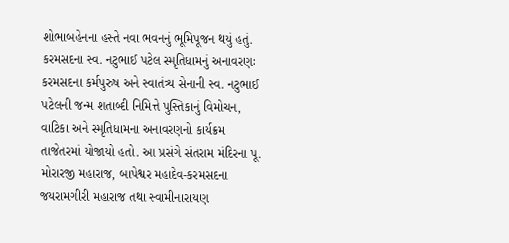શોભાબહેનના હસ્તે નવા ભવનનું ભૂમિપૂજન થયું હતું.
કરમસદના સ્વ. નટુભાઈ પટેલ સ્મૃતિધામનું અનાવરણઃ કરમસદના કર્મપુરુષ અને સ્વાતંત્ર્ય સેનાની સ્વ. નટુભાઈ પટેલની જન્મ શતાબ્દી નિમિત્તે પુસ્તિકાનું વિમોચન, વાટિકા અને સ્મૃતિધામના અનાવરણનો કાર્યક્રમ તાજેતરમાં યોજાયો હતો. આ પ્રસંગે સંતરામ મંદિરના પૂ. મોરારજી મહારાજ, બાપેશ્વર મહાદેવ-કરમસદના જયરામગીરી મહારાજ તથા સ્વામીનારાયણ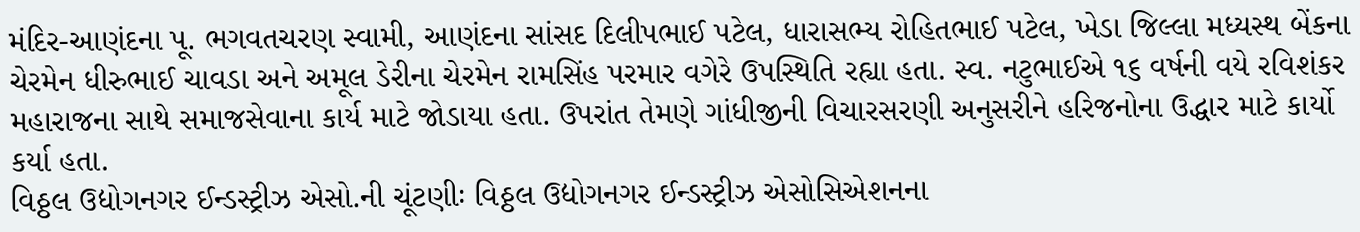મંદિર-આણંદના પૂ. ભગવતચરણ સ્વામી, આણંદના સાંસદ દિલીપભાઈ પટેલ, ધારાસભ્ય રોહિતભાઈ પટેલ, ખેડા જિલ્લા મધ્યસ્થ બેંકના ચેરમેન ધીરુભાઈ ચાવડા અને અમૂલ ડેરીના ચેરમેન રામસિંહ પરમાર વગેરે ઉપસ્થિતિ રહ્યા હતા. સ્વ. નટુભાઈએ ૧૬ વર્ષની વયે રવિશંકર મહારાજના સાથે સમાજસેવાના કાર્ય માટે જોડાયા હતા. ઉપરાંત તેમણે ગાંધીજીની વિચારસરણી અનુસરીને હરિજનોના ઉદ્ધાર માટે કાર્યો કર્યા હતા.
વિઠ્ઠલ ઉદ્યોગનગર ઈન્ડસ્ટ્રીઝ એસો.ની ચૂંટણીઃ વિઠ્ઠલ ઉદ્યોગનગર ઈન્ડસ્ટ્રીઝ એસોસિએશનના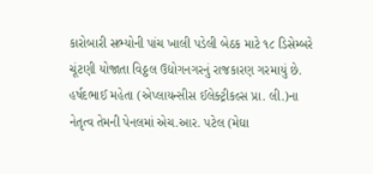કારોબારી સભ્યોની પાંચ ખાલી પડેલી બેઠક માટે ૧૮ ડિસેમ્બરે ચૂંટણી યોજાતા વિઠ્ઠલ ઉદ્યોગનગરનું રાજકારણ ગરમાયું છે. હર્ષદભાઈ મહેતા (એપ્લાયન્સીસ ઈલેક્ટ્રીકલ્સ પ્રા. લી.)ના નેતૃત્વ તેમની પેનલમાં એચ.આર. પટેલ (મેઘા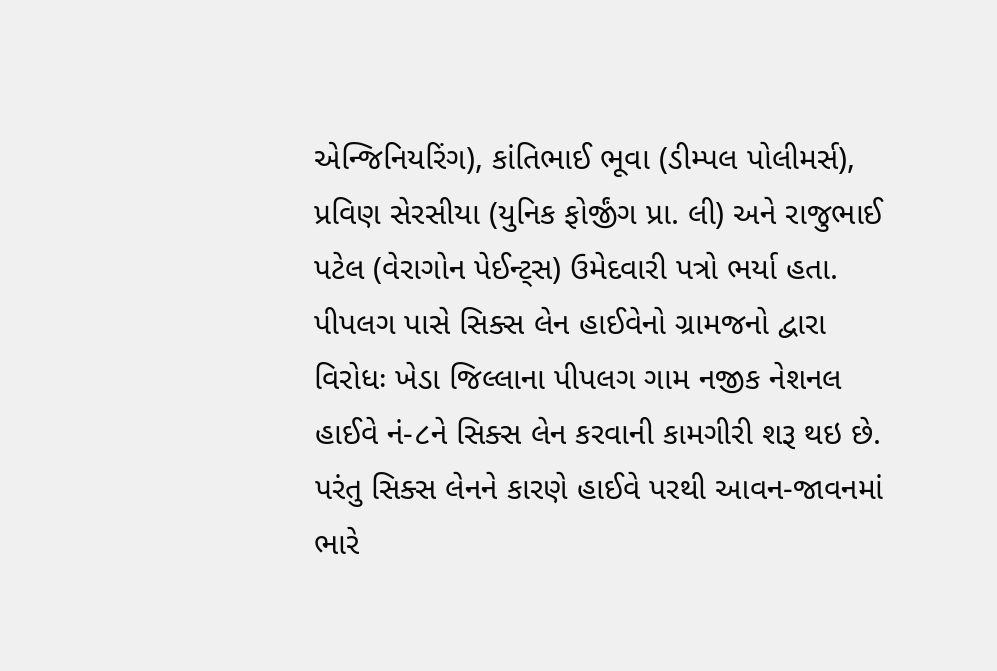એન્જિનિયરિંગ), કાંતિભાઈ ભૂવા (ડીમ્પલ પોલીમર્સ), પ્રવિણ સેરસીયા (યુનિક ફોર્જીંગ પ્રા. લી) અને રાજુભાઈ પટેલ (વેરાગોન પેઈન્ટ્સ) ઉમેદવારી પત્રો ભર્યા હતા.
પીપલગ પાસે સિક્સ લેન હાઈવેનો ગ્રામજનો દ્વારા વિરોધઃ ખેડા જિલ્લાના પીપલગ ગામ નજીક નેશનલ હાઈવે નં-૮ને સિક્સ લેન કરવાની કામગીરી શરૂ થઇ છે. પરંતુ સિક્સ લેનને કારણે હાઈવે પરથી આવન-જાવનમાં ભારે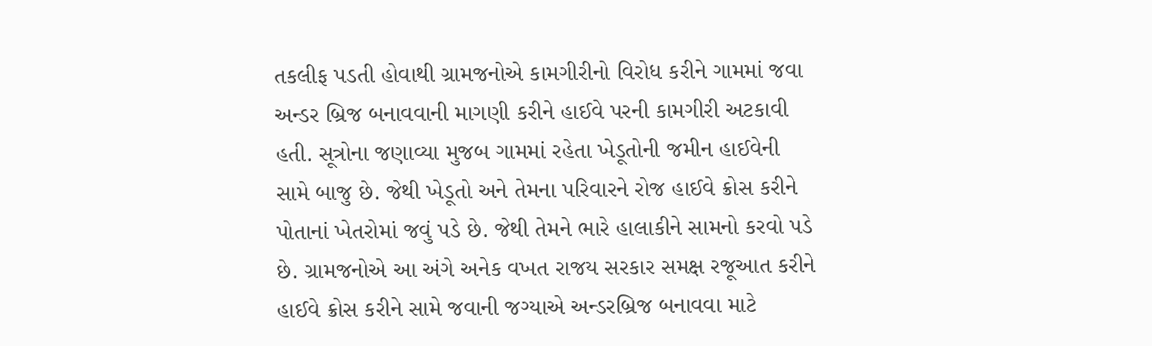તકલીફ પડતી હોવાથી ગ્રામજનોએ કામગીરીનો વિરોધ કરીને ગામમાં જવા અન્ડર બ્રિજ બનાવવાની માગણી કરીને હાઈવે પરની કામગીરી અટકાવી હતી. સૂત્રોના જણાવ્યા મુજબ ગામમાં રહેતા ખેડૂતોની જમીન હાઈવેની સામે બાજુ છે. જેથી ખેડૂતો અને તેમના પરિવારને રોજ હાઈવે ક્રોસ કરીને પોતાનાં ખેતરોમાં જવું પડે છે. જેથી તેમને ભારે હાલાકીને સામનો કરવો પડે છે. ગ્રામજનોએ આ અંગે અનેક વખત રાજય સરકાર સમક્ષ રજૂઆત કરીને હાઈવે ક્રોસ કરીને સામે જવાની જગ્યાએ અન્ડરબ્રિજ બનાવવા માટે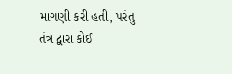માગણી કરી હતી, પરંતુ તંત્ર દ્વારા કોઈ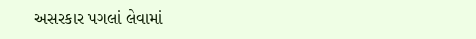અસરકાર પગલાં લેવામાં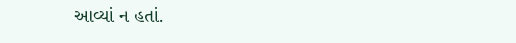આવ્યાં ન હતાં.